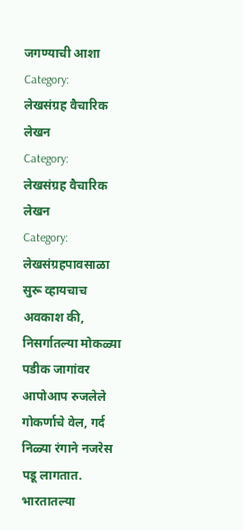जगण्याची आशा
Category:
लेखसंग्रह वैचारिक लेखन
Category:
लेखसंग्रह वैचारिक लेखन
Category:
लेखसंग्रहपावसाळा सुरू व्हायचाच अवकाश की, निसर्गातल्या मोकळ्या पडीक जागांवर आपोआप रुजलेले गोकर्णाचे वेल, गर्द निळ्या रंगाने नजरेस पडू लागतात. भारतातल्या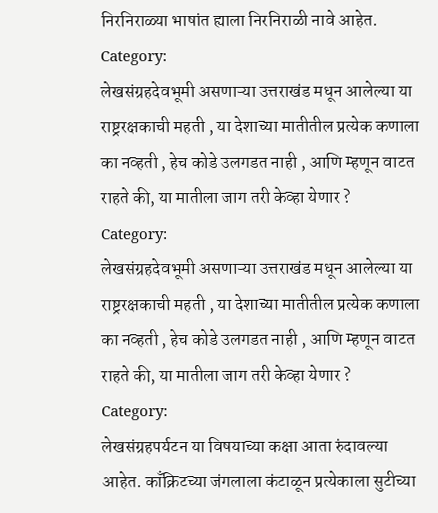निरनिराळ्या भाषांत ह्याला निरनिराळी नावे आहेत.
Category:
लेखसंग्रहदेवभूमी असणाऱ्या उत्तराखंड मधून आलेल्या या राष्ट्ररक्षकाची महती , या देशाच्या मातीतील प्रत्येक कणाला का नव्हती , हेच कोडे उलगडत नाही , आणि म्हणून वाटत राहते की, या मातीला जाग तरी केव्हा येणार ?
Category:
लेखसंग्रहदेवभूमी असणाऱ्या उत्तराखंड मधून आलेल्या या राष्ट्ररक्षकाची महती , या देशाच्या मातीतील प्रत्येक कणाला का नव्हती , हेच कोडे उलगडत नाही , आणि म्हणून वाटत राहते की, या मातीला जाग तरी केव्हा येणार ?
Category:
लेखसंग्रहपर्यटन या विषयाच्या कक्षा आता रुंदावल्या आहेत. काँक्रिटच्या जंगलाला कंटाळून प्रत्येकाला सुटीच्या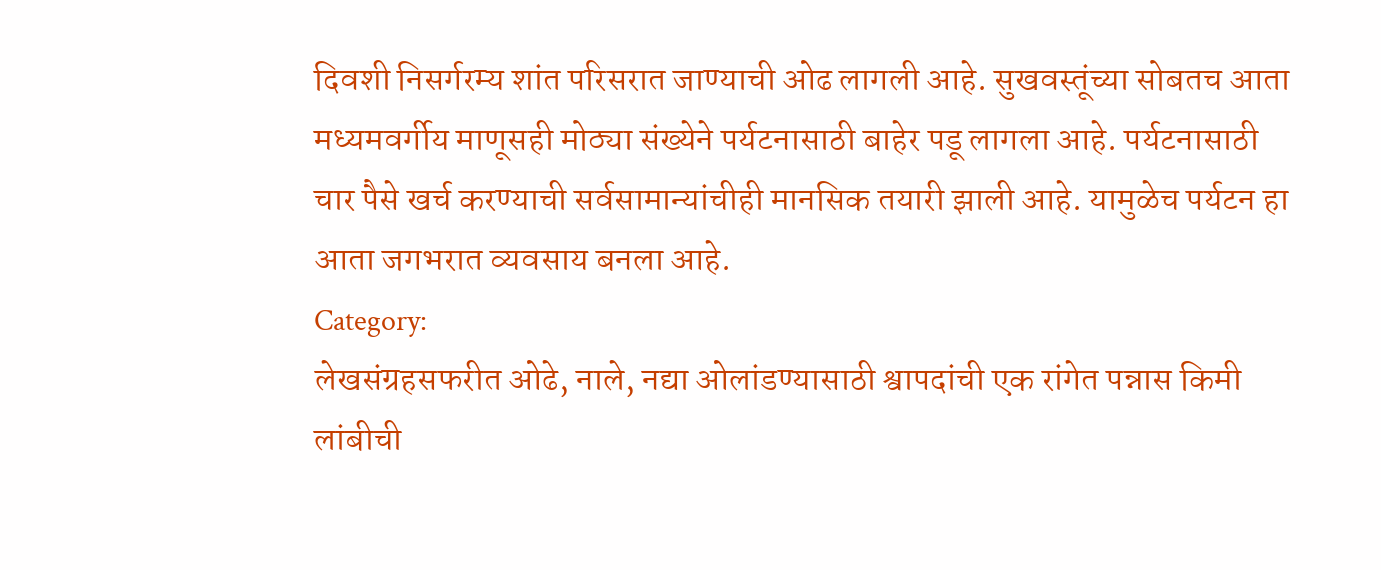दिवशी निसर्गरम्य शांत परिसरात जाण्याची ओढ लागली आहे. सुखवस्तूंच्या सोबतच आता मध्यमवर्गीय माणूसही मोठ्या संख्येने पर्यटनासाठी बाहेर पडू लागला आहे. पर्यटनासाठी चार पैसे खर्च करण्याची सर्वसामान्यांचीही मानसिक तयारी झाली आहे. यामुळेच पर्यटन हा आता जगभरात व्यवसाय बनला आहे.
Category:
लेखसंग्रहसफरीत ओढे, नाले, नद्या ओलांडण्यासाठी श्वापदांची एक रांगेत पन्नास किमी लांबीची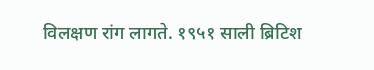विलक्षण रांग लागते. १९५१ साली ब्रिटिश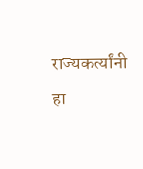राज्यकर्त्यांनी हा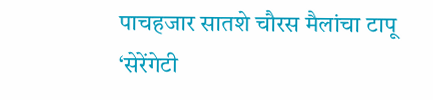पाचहजार सातशे चौरस मैलांचा टापू ‘सेरेंगेटी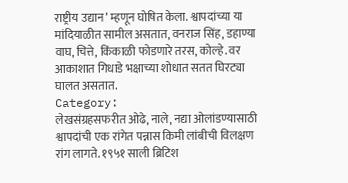राष्ट्रीय उद्यान’ म्हणून घोषित केला. श्वापदांच्या या मांदियाळीत सामील असतात, वनराज सिंह, डहाण्या वाघ, चित्ते, किंकाळी फोडणारे तरस, कोल्हे. वर आकाशात गिधाडे भक्षाच्या शोधात सतत घिरट्या घालत असतात.
Category:
लेखसंग्रहसफरीत ओढे, नाले, नद्या ओलांडण्यासाठी श्वापदांची एक रांगेत पन्नास किमी लांबीची विलक्षण रांग लागते. १९५१ साली ब्रिटिश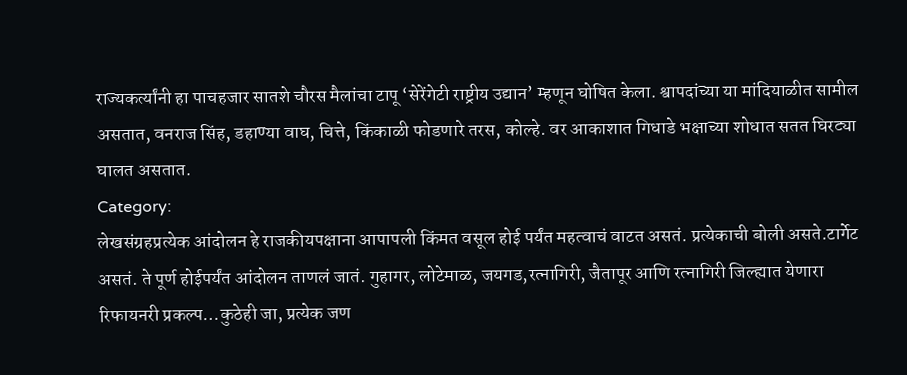राज्यकर्त्यांनी हा पाचहजार सातशे चौरस मैलांचा टापू ‘सेरेंगेटी राष्ट्रीय उद्यान’ म्हणून घोषित केला. श्वापदांच्या या मांदियाळीत सामील असतात, वनराज सिंह, डहाण्या वाघ, चित्ते, किंकाळी फोडणारे तरस, कोल्हे. वर आकाशात गिधाडे भक्षाच्या शोधात सतत घिरट्या घालत असतात.
Category:
लेखसंग्रहप्रत्येक आंदोलन हे राजकीयपक्षाना आपापली किंमत वसूल होई पर्यंत महत्वाचं वाटत असतं. प्रत्येकाची बोली असते.टार्गेट असतं. ते पूर्ण होईपर्यंत आंदोलन ताणलं जातं. गुहागर, लोटेमाळ, जयगड,रत्नागिरी, जैतापूर आणि रत्नागिरी जिल्ह्यात येणारा रिफायनरी प्रकल्प…कुठेही जा, प्रत्येक जण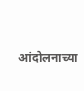आंदोलनाच्या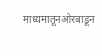माध्यमातूनओरबाडून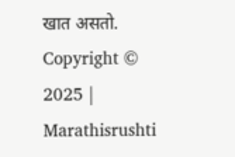खात असतो.
Copyright © 2025 | Marathisrushti